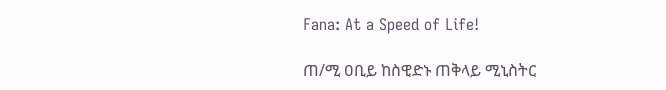Fana: At a Speed of Life!

ጠ/ሚ ዐቢይ ከስዊድኑ ጠቅላይ ሚኒስትር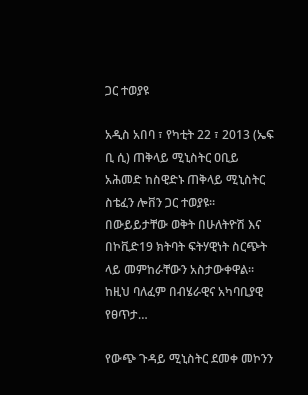ጋር ተወያዩ

አዲስ አበባ ፣ የካቲት 22 ፣ 2013 (ኤፍ ቢ ሲ) ጠቅላይ ሚኒስትር ዐቢይ አሕመድ ከስዊድኑ ጠቅላይ ሚኒስትር ስቴፈን ሎቨን ጋር ተወያዩ፡፡ በውይይታቸው ወቅት በሁለትዮሽ እና በኮቪድ19 ክትባት ፍትሃዊነት ስርጭት ላይ መምከራቸውን አስታውቀዋል፡፡ ከዚህ ባለፈም በብሄራዊና አካባቢያዊ የፀጥታ…

የውጭ ጉዳይ ሚኒስትር ደመቀ መኮንን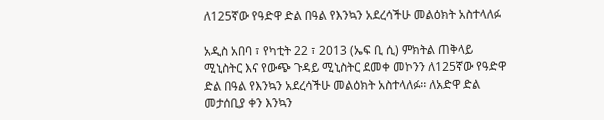ለ125ኛው የዓድዋ ድል በዓል የእንኳን አደረሳችሁ መልዕክት አስተላለፉ

አዲስ አበባ ፣ የካቲት 22 ፣ 2013 (ኤፍ ቢ ሲ) ምክትል ጠቅላይ ሚኒስትር እና የውጭ ጉዳይ ሚኒስትር ደመቀ መኮንን ለ125ኛው የዓድዋ ድል በዓል የእንኳን አደረሳችሁ መልዕክት አስተላለፉ፡፡ ለአድዋ ድል መታሰቢያ ቀን እንኳን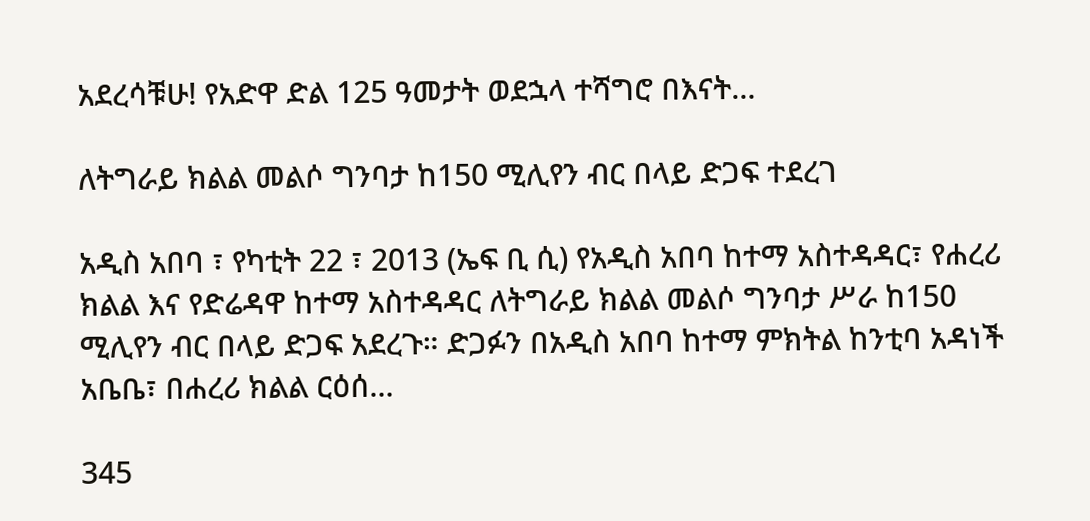አደረሳቹሁ! የአድዋ ድል 125 ዓመታት ወደኋላ ተሻግሮ በእናት…

ለትግራይ ክልል መልሶ ግንባታ ከ150 ሚሊየን ብር በላይ ድጋፍ ተደረገ

አዲስ አበባ ፣ የካቲት 22 ፣ 2013 (ኤፍ ቢ ሲ) የአዲስ አበባ ከተማ አስተዳዳር፣ የሐረሪ ክልል እና የድሬዳዋ ከተማ አስተዳዳር ለትግራይ ክልል መልሶ ግንባታ ሥራ ከ150 ሚሊየን ብር በላይ ድጋፍ አደረጉ። ድጋፉን በአዲስ አበባ ከተማ ምክትል ከንቲባ አዳነች አቤቤ፣ በሐረሪ ክልል ርዕሰ…

345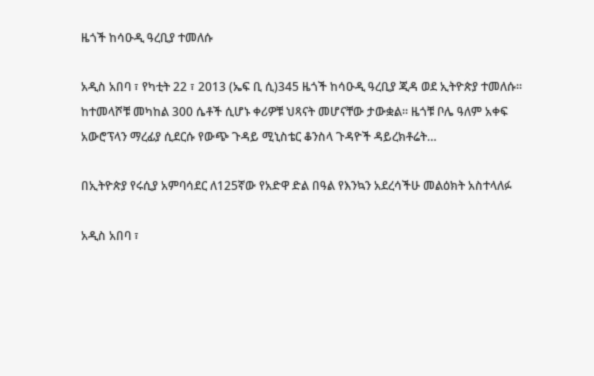ዜጎች ከሳዑዲ ዓረቢያ ተመለሱ

አዲስ አበባ ፣ የካቲት 22 ፣ 2013 (ኤፍ ቢ ሲ)345 ዜጎች ከሳዑዲ ዓረቢያ ጂዳ ወደ ኢትዮጵያ ተመለሱ፡፡ ከተመላሾቹ መካከል 300 ሴቶች ሲሆኑ ቀሪዎቹ ህጻናት መሆናቸው ታውቋል፡፡ ዜጎቹ ቦሌ ዓለም አቀፍ አውሮፕላን ማረፊያ ሲደርሱ የውጭ ጉዳይ ሚኒስቴር ቆንስላ ጉዳዮች ዳይረክቶሬት…

በኢትዮጵያ የሩሲያ አምባሳደር ለ125ኛው የአድዋ ድል በዓል የእንኳን አደረሳችሁ መልዕክት አስተላለፉ

አዲስ አበባ ፣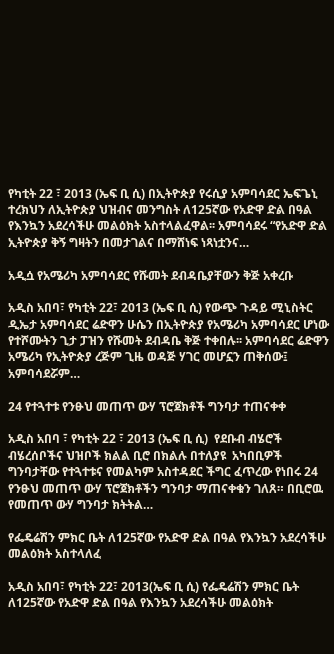የካቲት 22 ፣ 2013 (ኤፍ ቢ ሲ) በኢትዮጵያ የሩሲያ አምባሳደር ኤፍጌኒ ተረክህን ለኢትዮጵያ ህዝብና መንግስት ለ125ኛው የአድዋ ድል በዓል የእንኳን አደረሳችሁ መልዕክት አስተላልፈዋል፡፡ አምባሳደሩ “የአድዋ ድል ኢትዮጵያ ቅኝ ግዛትን በመታገልና በማሸነፍ ነጻነቷንና…

አዲሷ የአሜሪካ አምባሳደር የሹመት ደብዳቤያቸውን ቅጅ አቀረቡ

አዲስ አበባ፣ የካቲት 22፣ 2013 (ኤፍ ቢ ሲ) የውጭ ጉዳይ ሚኒስትር ዲኤታ አምባሳደር ሬድዋን ሁሴን በኢትዮጵያ የአሜሪካ አምባሳደር ሆነው የተሾሙትን ጊታ ፓዝን የሹመት ደብዳቤ ቅጅ ተቀበሉ፡፡ አምባሳደር ሬድዋን አሜሪካ የኢትዮጵያ ረጅም ጊዜ ወዳጅ ሃገር መሆኗን ጠቅሰው፤ አምባሳደሯም…

24 የተጓተቱ የንፁህ መጠጥ ውሃ ፕሮጀክቶች ግንባታ ተጠናቀቀ

አዲስ አበባ ፣ የካቲት 22 ፣ 2013 (ኤፍ ቢ ሲ)  የደቡብ ብሄሮች ብሄረሰቦችና ህዝቦች ክልል ቢሮ በክልሉ በተለያዩ  አካበቢዎች ግንባታቸው የተጓተቱና የመልካም አስተዳደር ችግር ፈጥረው የነበሩ 24 የንፁህ መጠጥ ውሃ ፕሮጀክቶችን ግንባታ ማጠናቀቁን ገለጸ። በቢሮዉ የመጠጥ ውሃ ግንባታ ክትትል…

የፌዴሬሽን ምክር ቤት ለ125ኛው የአድዋ ድል በዓል የእንኳን አደረሳችሁ መልዕክት አስተላለፈ

አዲስ አበባ፣ የካቲት 22፣ 2013(ኤፍ ቢ ሲ) የፌዴሬሽን ምክር ቤት ለ125ኛው የአድዋ ድል በዓል የእንኳን አደረሳችሁ መልዕክት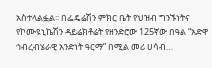አስተላልፏል፡፡ በፌዴሬሽን ምክር ቤት የህዝብ ግንኙነትና የኮሙዩኒኬሽን ዳይሬክቶሬት የዘንድሮው 125ኛው በዓል “አድዋ ኅብረብሄራዊ አንድነት ዓርማ” በሚል መሪ ሀሳብ…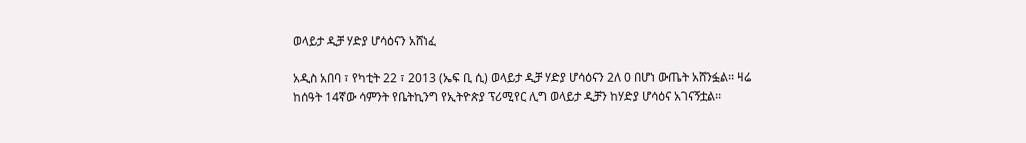ወላይታ ዲቻ ሃድያ ሆሳዕናን አሸነፈ

አዲስ አበባ ፣ የካቲት 22 ፣ 2013 (ኤፍ ቢ ሲ) ወላይታ ዲቻ ሃድያ ሆሳዕናን 2ለ 0 በሆነ ውጤት አሸንፏል፡፡ ዛሬ ከሰዓት 14ኛው ሳምንት የቤትኪንግ የኢትዮጵያ ፕሪሚየር ሊግ ወላይታ ዲቻን ከሃድያ ሆሳዕና አገናኝቷል፡፡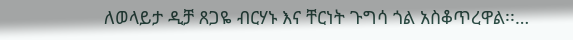ለወላይታ ዲቻ ጸጋዬ ብርሃኑ እና ቸርነት ጉግሳ ጎል አስቆጥረዋል፡፡…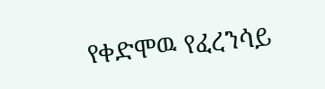የቀድሞዉ የፈረንሳይ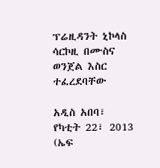ፕሬዚዳንት ኒኮላስ ሳርኮዚ በሙስና ወንጀል እስር ተፈረደባቸው

አዲስ አበባ፣ የካቲት 22፣ 2013 (ኤፍ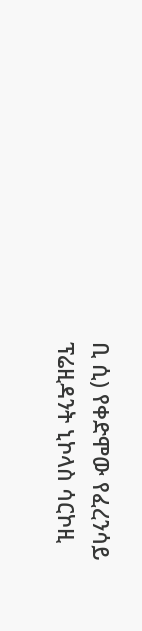ቢ ሲ) የቀድሞው የፈረንሳይ ፕሬዚዳንት ኒኮላስ ሳርኮዚ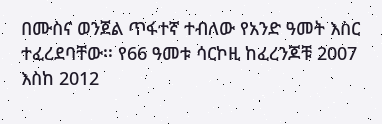በሙስና ወንጀል ጥፋተኛ ተብለው የአንድ ዓመት እስር ተፈረደባቸው፡፡ የ66 ዓመቱ ሳርኮዚ ከፈረንጆቹ 2007 እስከ 2012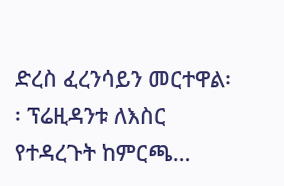ድረስ ፈረንሳይን መርተዋል፡፡ ፕሬዚዳንቱ ለእስር የተዳረጉት ከምርጫ…